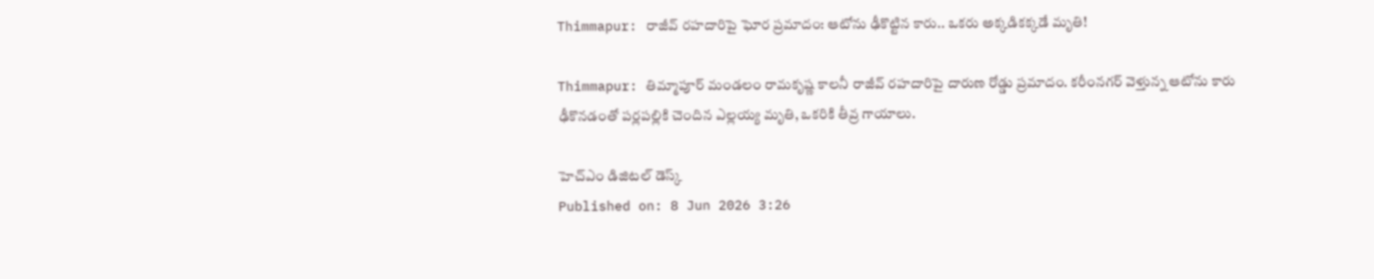Thimmapur: రాజీవ్ రహదారిపై ఘోర ప్రమాదం: ఆటోను ఢీకొట్టిన కారు.. ఒకరు అక్కడికక్కడే మృతి!

Thimmapur: తిమ్మాపూర్ మండలం రామకృష్ణ కాలనీ రాజీవ్ రహదారిపై దారుణ రోడ్డు ప్రమాదం. కరీంనగర్ వెళ్తున్న ఆటోను కారు ఢీకొనడంతో పర్లపల్లికి చెందిన ఎల్లయ్య మృతి, ఒకరికి తీవ్ర గాయాలు.

హెచ్ఎం డిజిటల్ డెస్క్
Published on: 8 Jun 2026 3:26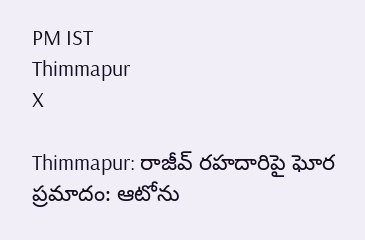PM IST
Thimmapur
X

Thimmapur: రాజీవ్ రహదారిపై ఘోర ప్రమాదం: ఆటోను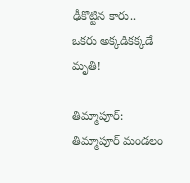ఢీకొట్టిన కారు.. ఒకరు అక్కడికక్కడే మృతి!

తిమ్మాపూర్: తిమ్మాపూర్ మండలం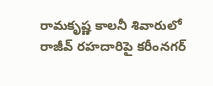రామకృష్ణ కాలనీ శివారులో రాజీవ్ రహదారిపై కరీంనగర్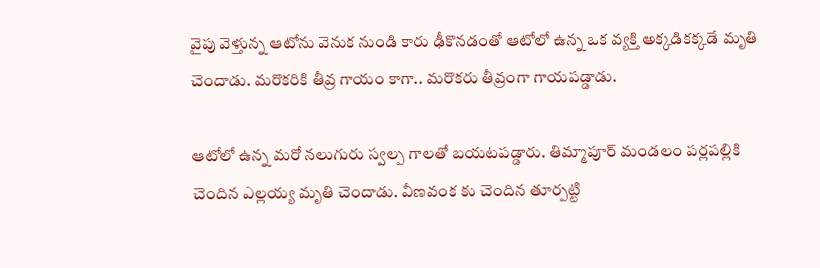వైపు వెళ్తున్న ఆటోను వెనుక నుండి కారు ఢీకొనడంతో ఆటోలో ఉన్న ఒక వ్యక్తి అక్కడికక్కడే మృతి చెందాడు. మరొకరికి తీవ్ర గాయం కాగా.. మరొకరు తీవ్రంగా గాయపడ్డాడు.

ఆటోలో ఉన్న మరో నలుగురు స్వల్ప గాలతో బయటపడ్డారు. తిమ్మాపూర్ మండలం పర్లపల్లికి చెందిన ఎల్లయ్య మృతి చెందాడు. వీణవంక కు చెందిన తూర్పట్టి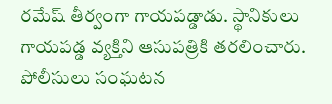రమేష్ తీర్వంగా గాయపడ్డాడు. స్థానికులు గాయపడ్డ వ్యక్తిని ఆసుపత్రికి తరలించారు. పోలీసులు సంఘటన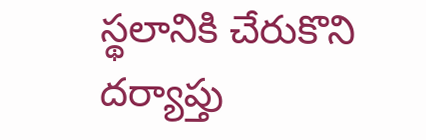స్థలానికి చేరుకొని దర్యాప్తు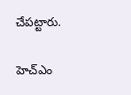చేపట్టారు.

హెచ్ఎం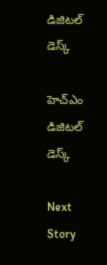డిజిటల్ డెస్క్

హెచ్ఎం డిజిటల్ డెస్క్

Next Story